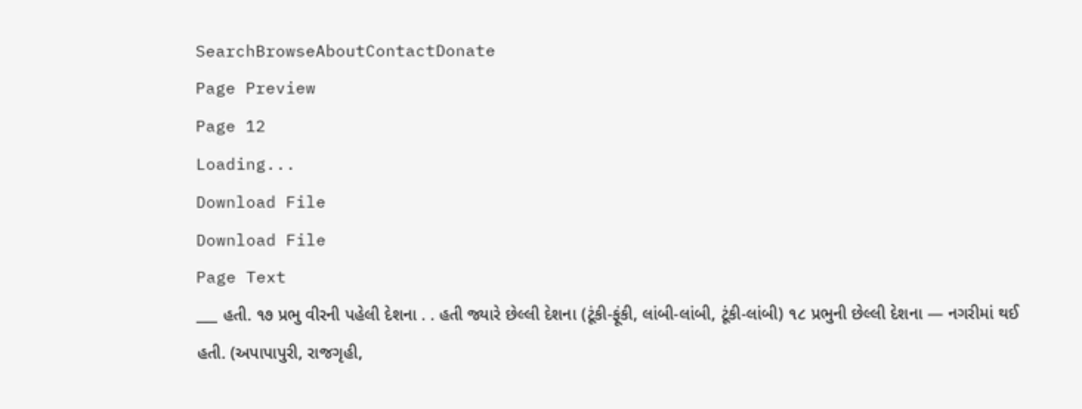SearchBrowseAboutContactDonate
Page Preview
Page 12
Loading...
Download File
Download File
Page Text
___ હતી. ૧૭ પ્રભુ વીરની પહેલી દેશના . . હતી જ્યારે છેલ્લી દેશના (ટૂંકી-ફૂંકી, લાંબી-લાંબી, ટૂંકી-લાંબી) ૧૮ પ્રભુની છેલ્લી દેશના — નગરીમાં થઈ હતી. (અપાપાપુરી, રાજગૃહી,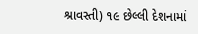શ્રાવસ્તી) ૧૯ છેલ્લી દેશનામાં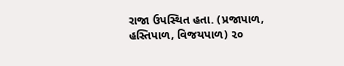રાજા ઉપસ્થિત હતા. (પ્રજાપાળ, હસ્તિપાળ, વિજયપાળ) ૨૦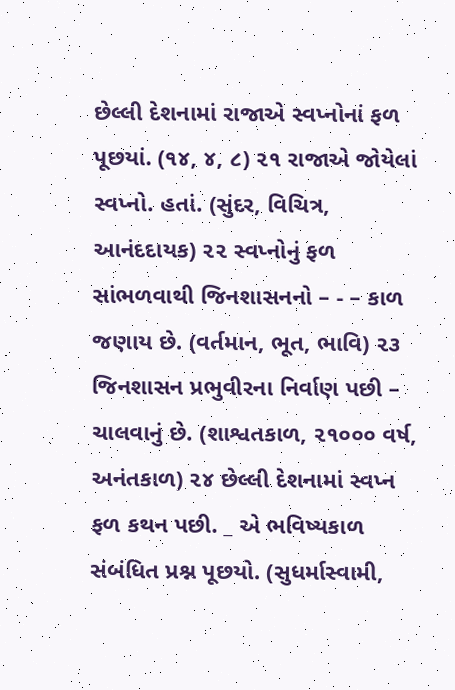છેલ્લી દેશનામાં રાજાએ સ્વપ્નોનાં ફળ પૂછયાં. (૧૪, ૪, ૮) ૨૧ રાજાએ જોયેલાં સ્વપ્નો. હતાં. (સુંદર, વિચિત્ર, આનંદદાયક) ૨૨ સ્વપ્નોનું ફળ સાંભળવાથી જિનશાસનનો – - – કાળ જણાય છે. (વર્તમાન, ભૂત, ભાવિ) ૨૩ જિનશાસન પ્રભુવીરના નિર્વાણ પછી – ચાલવાનું છે. (શાશ્વતકાળ, ૨૧૦૦૦ વર્ષ, અનંતકાળ) ૨૪ છેલ્લી દેશનામાં સ્વપ્ન ફળ કથન પછી. _ એ ભવિષ્યકાળ સંબંધિત પ્રશ્ન પૂછયો. (સુધર્માસ્વામી,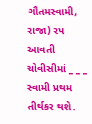ગૌતમસ્વામી, રાજા) રપ આવતી ચોવીસીમાં _ _ _ સ્વામી પ્રથમ તીર્થકર થશે.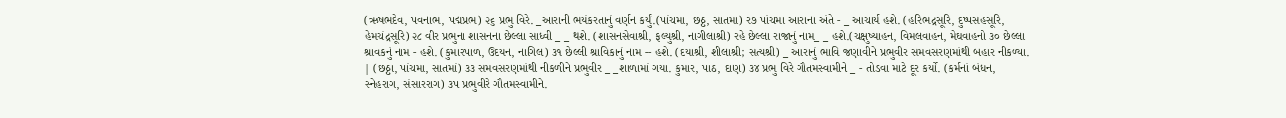(ઋષભદેવ, પવનાભ, પદ્મપ્રભ) ૨૬ પ્રભુ વિરે. _આરાની ભયંકરતાનું વર્ણન કર્યું.(પાંચમા, છઠ્ઠ, સાતમા) ર૭ પાંચમા આરાના અંતે - _ આચાર્ય હશે. (હરિભદ્રસૂરિ, દુષ્પસહસૂરિ, હેમચંદ્રસૂરિ) ૨૮ વીર પ્રભુના શાસનના છેલ્લા સાધ્વી _ _ થશે. (શાસનસેવાશ્રી, ફલ્યુશ્રી, નાગીલાશ્રી) રહે છેલ્લા રાજાનું નામ_ _ હશે.(ચક્ષુષ્યાહન, વિમલવાહન, મેઘવાહનો ૩૦ છેલ્લા શ્રાવકનું નામ - હશે. (કુમારપાળ, ઉદયન, નાગિલ) ૩૧ છેલ્લી શ્રાવિકાનું નામ -- હશે. (દયાશ્રી, શીલાશ્રી; સત્યશ્રી) _ આરાનું ભાવિ જણાવીને પ્રભુવીર સમવસરણમાંથી બહાર નીકળ્યા. | (છઠ્ઠા, પાંચમા, સાતમાં) ૩૩ સમવસરણમાંથી નીકળીને પ્રભુવીર _ _શાળામાં ગયા. કુમાર, પાઠ, દાણ) ૩૪ પ્રભુ વિરે ગૌતમસ્વામીને _ - તોડવા માટે દૂર કર્યો. (કર્મનાં બંધન, સ્નેહરાગ, સંસારરાગ) ૩પ પ્રભુવીરે ગૌતમસ્વામીને.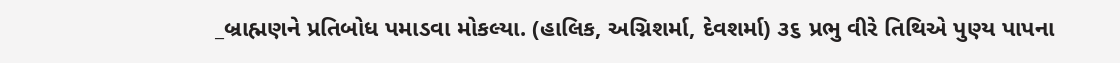_બ્રાહ્મણને પ્રતિબોધ પમાડવા મોકલ્યા. (હાલિક, અગ્નિશર્મા, દેવશર્મા) ૩૬ પ્રભુ વીરે તિથિએ પુણ્ય પાપના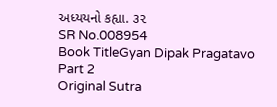અધ્યયનો કહ્યા. ૩૨
SR No.008954
Book TitleGyan Dipak Pragatavo Part 2
Original Sutra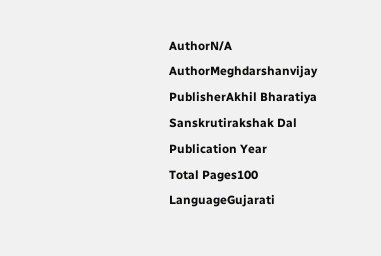AuthorN/A
AuthorMeghdarshanvijay
PublisherAkhil Bharatiya Sanskrutirakshak Dal
Publication Year
Total Pages100
LanguageGujarati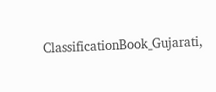ClassificationBook_Gujarati,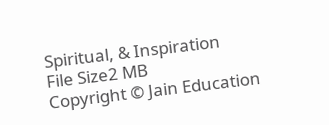Spiritual, & Inspiration
File Size2 MB
Copyright © Jain Education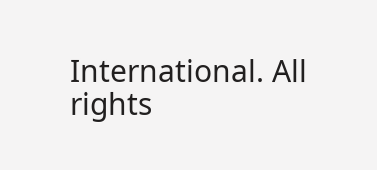International. All rights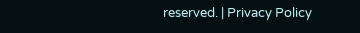reserved. | Privacy Policy